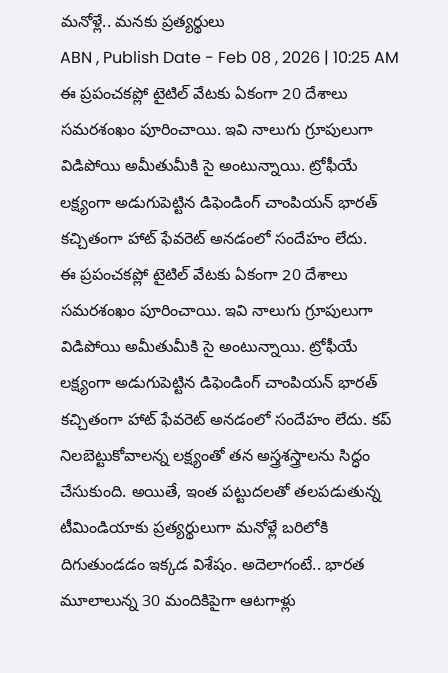మనోళ్లే.. మనకు ప్రత్యర్థులు
ABN , Publish Date - Feb 08 , 2026 | 10:25 AM
ఈ ప్రపంచకప్లో టైటిల్ వేటకు ఏకంగా 20 దేశాలు సమరశంఖం పూరించాయి. ఇవి నాలుగు గ్రూపులుగా విడిపోయి అమీతుమీకి సై అంటున్నాయి. ట్రోఫీయే లక్ష్యంగా అడుగుపెట్టిన డిఫెండింగ్ చాంపియన్ భారత్ కచ్చితంగా హాట్ ఫేవరెట్ అనడంలో సందేహం లేదు.
ఈ ప్రపంచకప్లో టైటిల్ వేటకు ఏకంగా 20 దేశాలు సమరశంఖం పూరించాయి. ఇవి నాలుగు గ్రూపులుగా విడిపోయి అమీతుమీకి సై అంటున్నాయి. ట్రోఫీయే లక్ష్యంగా అడుగుపెట్టిన డిఫెండింగ్ చాంపియన్ భారత్ కచ్చితంగా హాట్ ఫేవరెట్ అనడంలో సందేహం లేదు. కప్ నిలబెట్టుకోవాలన్న లక్ష్యంతో తన అస్త్రశస్త్రాలను సిద్ధం చేసుకుంది. అయితే, ఇంత పట్టుదలతో తలపడుతున్న టీమిండియాకు ప్రత్యర్థులుగా మనోళ్లే బరిలోకి దిగుతుండడం ఇక్కడ విశేషం. అదెలాగంటే.. భారత మూలాలున్న 30 మందికిపైగా ఆటగాళ్లు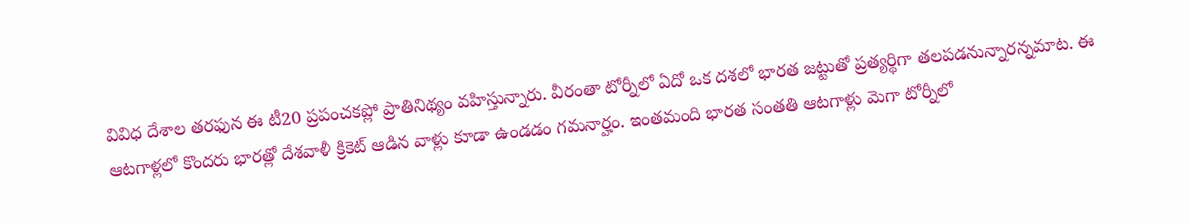వివిధ దేశాల తరఫున ఈ టీ20 ప్రపంచకప్లో ప్రాతినిథ్యం వహిస్తున్నారు. వీరంతా టోర్నీలో ఏదో ఒక దశలో భారత జట్టుతో ప్రత్యర్థిగా తలపడనున్నారన్నమాట. ఈ ఆటగాళ్లలో కొందరు భారత్లో దేశవాళీ క్రికెట్ ఆడిన వాళ్లు కూడా ఉండడం గమనార్హం. ఇంతమంది భారత సంతతి ఆటగాళ్లు మెగా టోర్నీలో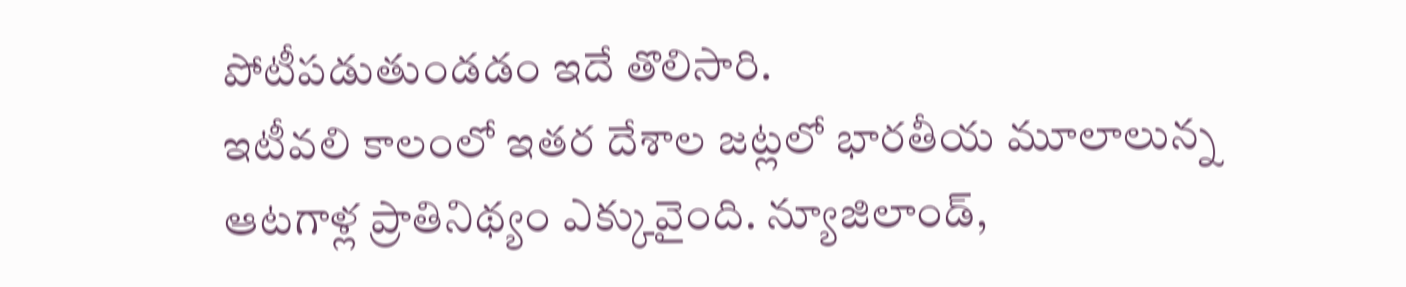పోటీపడుతుండడం ఇదే తొలిసారి.
ఇటీవలి కాలంలో ఇతర దేశాల జట్లలో భారతీయ మూలాలున్న ఆటగాళ్ల ప్రాతినిథ్యం ఎక్కువైంది. న్యూజిలాండ్,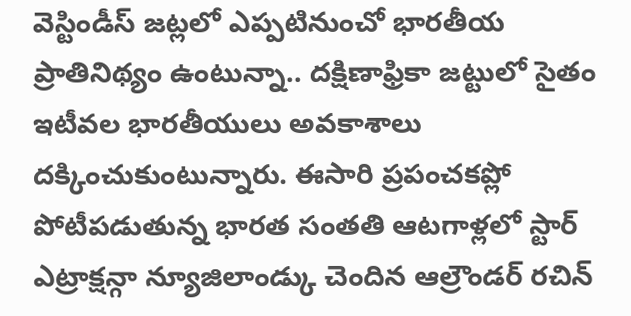వెస్టిండీస్ జట్లలో ఎప్పటినుంచో భారతీయ ప్రాతినిథ్యం ఉంటున్నా.. దక్షిణాఫ్రికా జట్టులో సైతం ఇటీవల భారతీయులు అవకాశాలు దక్కించుకుంటున్నారు. ఈసారి ప్రపంచకప్లో పోటీపడుతున్న భారత సంతతి ఆటగాళ్లలో స్టార్ ఎట్రాక్షన్గా న్యూజిలాండ్కు చెందిన ఆల్రౌండర్ రచిన్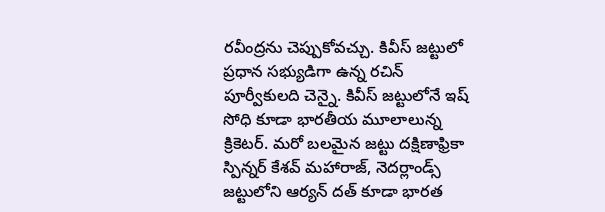రవీంద్రను చెప్పుకోవచ్చు. కివీస్ జట్టులో ప్రధాన సభ్యుడిగా ఉన్న రచిన్ పూర్వీకులది చెన్నై. కివీస్ జట్టులోనే ఇష్ సోధి కూడా భారతీయ మూలాలున్న క్రికెటర్. మరో బలమైన జట్టు దక్షిణాఫ్రికా స్పిన్నర్ కేశవ్ మహారాజ్, నెదర్లాండ్స్ జట్టులోని ఆర్యన్ దత్ కూడా భారత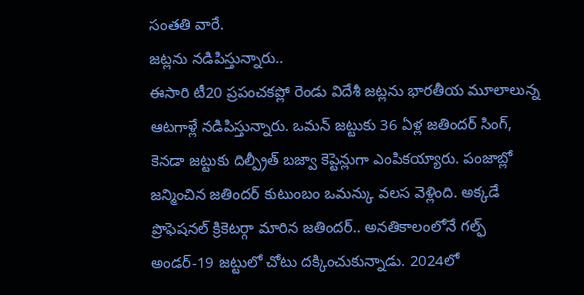సంతతి వారే.
జట్లను నడిపిస్తున్నారు..
ఈసారి టీ20 ప్రపంచకప్లో రెండు విదేశీ జట్లను భారతీయ మూలాలున్న ఆటగాళ్లే నడిపిస్తున్నారు. ఒమన్ జట్టుకు 36 ఏళ్ల జతిందర్ సింగ్, కెనడా జట్టుకు దిల్ప్రీత్ బజ్వా కెప్టెన్లుగా ఎంపికయ్యారు. పంజాబ్లో జన్మించిన జతిందర్ కుటుంబం ఒమన్కు వలస వెళ్లింది. అక్కడే ప్రొఫెషనల్ క్రికెటర్గా మారిన జతిందర్.. అనతికాలంలోనే గల్ఫ్ అండర్-19 జట్టులో చోటు దక్కించుకున్నాడు. 2024లో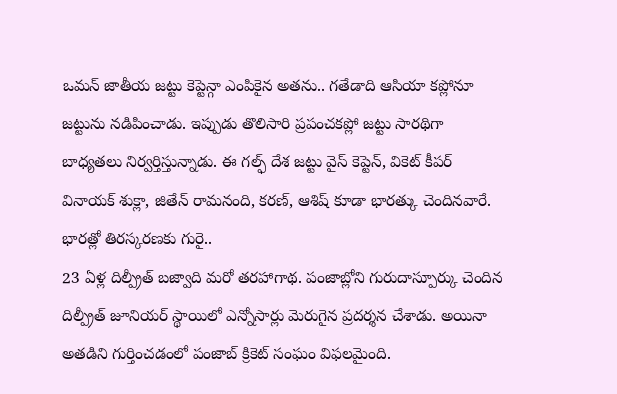ఒమన్ జాతీయ జట్టు కెప్టెన్గా ఎంపికైన అతను.. గతేడాది ఆసియా కప్లోనూ జట్టును నడిపించాడు. ఇప్పుడు తొలిసారి ప్రపంచకప్లో జట్టు సారథిగా బాధ్యతలు నిర్వర్తిస్తున్నాడు. ఈ గల్ఫ్ దేశ జట్టు వైస్ కెప్టెన్, వికెట్ కీపర్ వినాయక్ శుక్లా, జితేన్ రామనంది, కరణ్, ఆశిష్ కూడా భారత్కు చెందినవారే.
భారత్లో తిరస్కరణకు గురై..
23 ఏళ్ల దిల్ప్రీత్ బజ్వాది మరో తరహాగాథ. పంజాబ్లోని గురుదాస్పూర్కు చెందిన దిల్ప్రీత్ జూనియర్ స్థాయిలో ఎన్నోసార్లు మెరుగైన ప్రదర్శన చేశాడు. అయినా అతడిని గుర్తించడంలో పంజాబ్ క్రికెట్ సంఘం విఫలమైంది.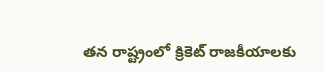తన రాష్ట్రంలో క్రికెట్ రాజకీయాలకు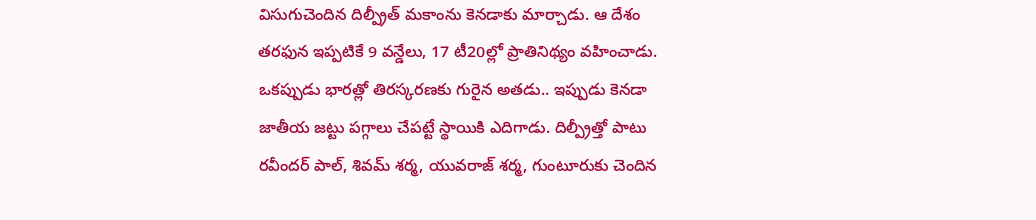విసుగుచెందిన దిల్ప్రీత్ మకాంను కెనడాకు మార్చాడు. ఆ దేశం తరఫున ఇప్పటికే 9 వన్డేలు, 17 టీ20ల్లో ప్రాతినిథ్యం వహించాడు. ఒకప్పుడు భారత్లో తిరస్కరణకు గురైన అతడు.. ఇప్పుడు కెనడా జాతీయ జట్టు పగ్గాలు చేపట్టే స్థాయికి ఎదిగాడు. దిల్ప్రీత్తో పాటు రవీందర్ పాల్, శివమ్ శర్మ, యువరాజ్ శర్మ, గుంటూరుకు చెందిన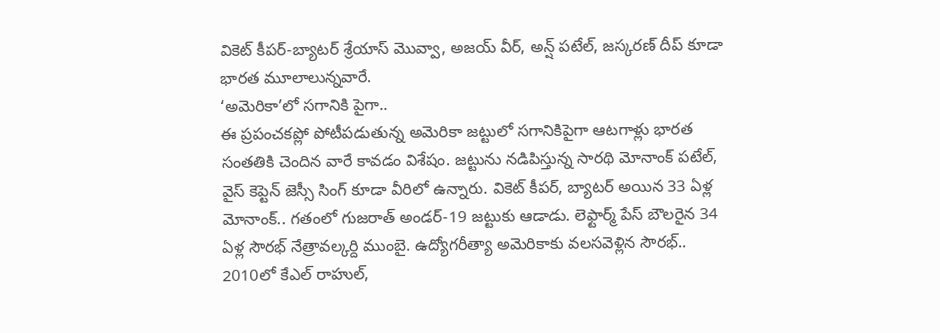వికెట్ కీపర్-బ్యాటర్ శ్రేయాస్ మొవ్వా, అజయ్ వీర్, అన్ష్ పటేల్, జస్కరణ్ దీప్ కూడా భారత మూలాలున్నవారే.
‘అమెరికా’లో సగానికి పైగా..
ఈ ప్రపంచకప్లో పోటీపడుతున్న అమెరికా జట్టులో సగానికిపైగా ఆటగాళ్లు భారత సంతతికి చెందిన వారే కావడం విశేషం. జట్టును నడిపిస్తున్న సారథి మోనాంక్ పటేల్, వైస్ కెప్టెన్ జెస్సీ సింగ్ కూడా వీరిలో ఉన్నారు. వికెట్ కీపర్, బ్యాటర్ అయిన 33 ఏళ్ల మోనాంక్.. గతంలో గుజరాత్ అండర్-19 జట్టుకు ఆడాడు. లెఫ్టార్మ్ పేస్ బౌలరైన 34 ఏళ్ల సౌరభ్ నేత్రావల్కర్ది ముంబై. ఉద్యోగరీత్యా అమెరికాకు వలసవెళ్లిన సౌరభ్.. 2010లో కేఎల్ రాహుల్,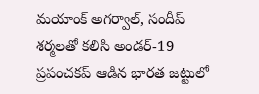మయాంక్ అగర్వాల్, సందీప్ శర్మలతో కలిసి అండర్-19 ప్రపంచకప్ ఆడిన భారత జట్టులో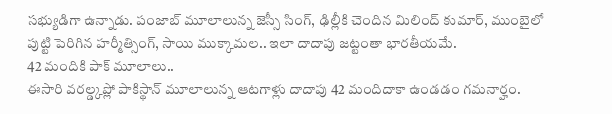సభ్యుడిగా ఉన్నాడు. పంజాబ్ మూలాలున్న జెస్సీ సింగ్, ఢిల్లీకి చెందిన మిలింద్ కుమార్, ముంబైలో పుట్టి పెరిగిన హర్మీత్సింగ్, సాయి ముక్కామల.. ఇలా దాదాపు జట్టంతా భారతీయమే.
42 మందికి పాక్ మూలాలు..
ఈసారి వరల్డ్కప్లో పాకిస్థాన్ మూలాలున్న ఆటగాళ్లు దాదాపు 42 మందిదాకా ఉండడం గమనార్హం.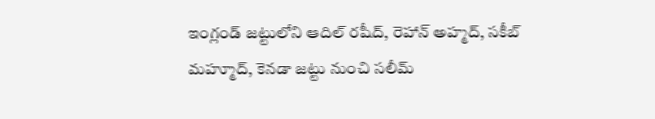ఇంగ్లండ్ జట్టులోని ఆదిల్ రషీద్, రెహాన్ అహ్మద్, సకీబ్ మహ్మూద్, కెనడా జట్టు నుంచి సలీమ్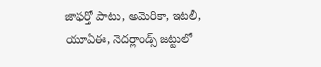జాఫర్తో పాటు, అమెరికా, ఇటలీ, యూఏఈ, నెదర్లాండ్స్ జట్టులో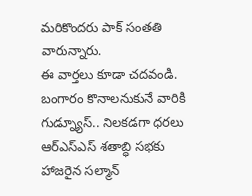మరికొందరు పాక్ సంతతి వారున్నారు.
ఈ వార్తలు కూడా చదవండి.
బంగారం కొనాలనుకునే వారికి గుడ్న్యూస్.. నిలకడగా ధరలు
ఆర్ఎస్ఎస్ శతాబ్ధి సభకు హాజరైన సల్మాన్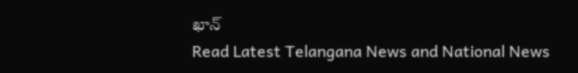ఖాన్
Read Latest Telangana News and National News